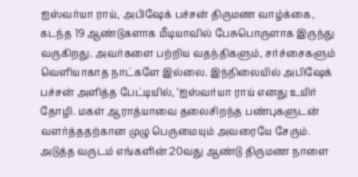ஐஸ்வர்யா ராய், அபிஷேக் பச்சன் திருமண வாழ்க்கை, கடந்த 19 ஆண்டுகளாக மீடியாவில் பேசுபொருளாக இருந்து வருகிறது. அவர்களை பற்றிய வதந்திகளும், சர்ச்சைகளும் வெளியாகாத நாட்களே இல்லை. இந்நிலையில் அபிஷேக் பச்சன் அளித்த பேட்டியில், ‘ஐஸ்வர்யா ராய் எனது உயிர் தோழி. மகள் ஆராத்யாவை தலைசிறந்த பண்புகளுடன் வளர்த்ததற்கான முழு பெருமையும் அவரையே சேரும். அடுத்த வருடம் எங்களின் 20வது ஆண்டு திருமண நாளை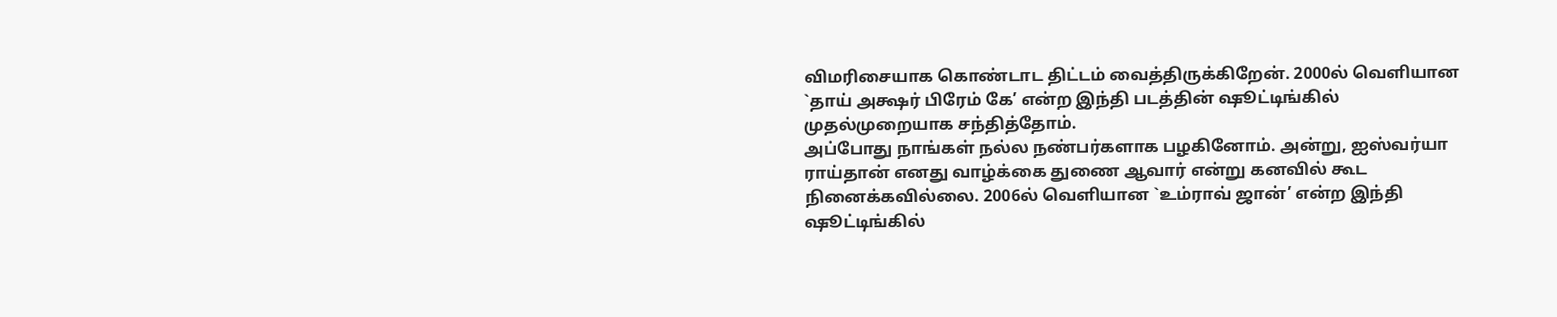விமரிசையாக கொண்டாட திட்டம் வைத்திருக்கிறேன். 2000ல் வெளியான `தாய் அக்ஷர் பிரேம் கே’ என்ற இந்தி படத்தின் ஷூட்டிங்கில் முதல்முறையாக சந்தித்தோம்.
அப்போது நாங்கள் நல்ல நண்பர்களாக பழகினோம். அன்று, ஐஸ்வர்யா ராய்தான் எனது வாழ்க்கை துணை ஆவார் என்று கனவில் கூட நினைக்கவில்லை. 2006ல் வெளியான `உம்ராவ் ஜான்’ என்ற இந்தி ஷூட்டிங்கில்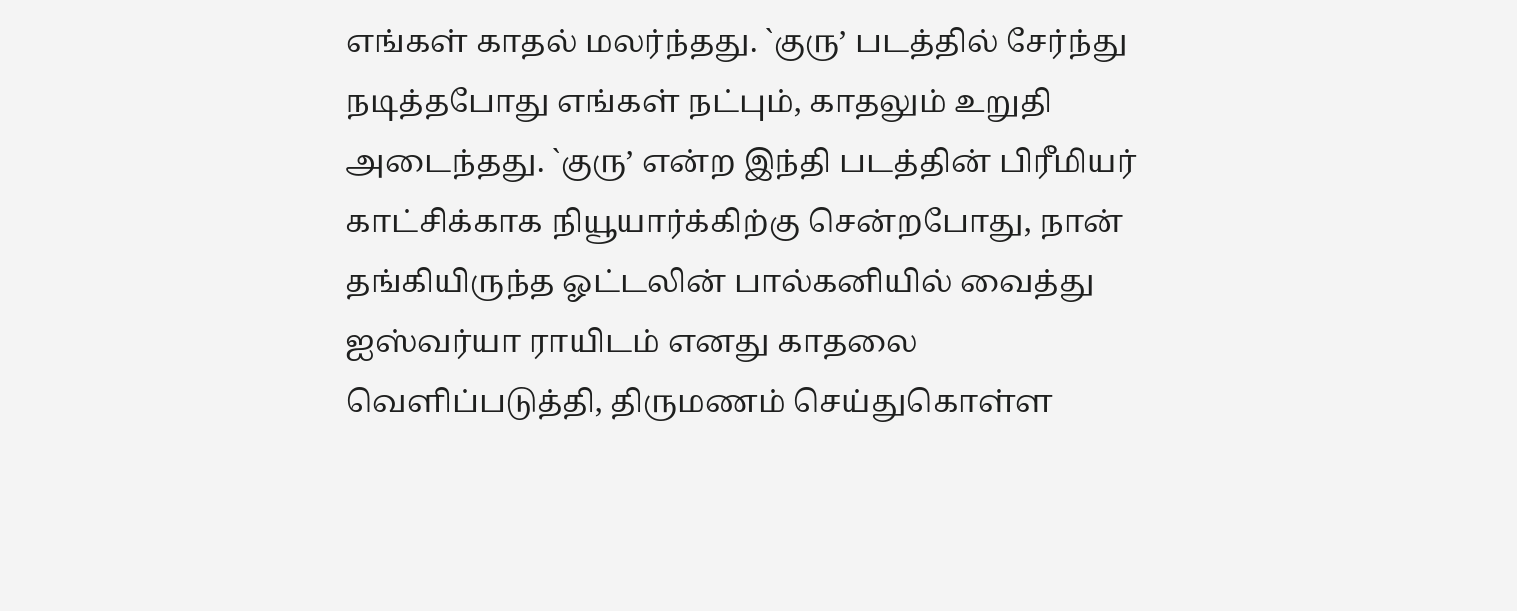எங்கள் காதல் மலர்ந்தது. `குரு’ படத்தில் சேர்ந்து நடித்தபோது எங்கள் நட்பும், காதலும் உறுதி அடைந்தது. `குரு’ என்ற இந்தி படத்தின் பிரீமியர் காட்சிக்காக நியூயார்க்கிற்கு சென்றபோது, நான் தங்கியிருந்த ஓட்டலின் பால்கனியில் வைத்து ஐஸ்வர்யா ராயிடம் எனது காதலை வெளிப்படுத்தி, திருமணம் செய்துகொள்ள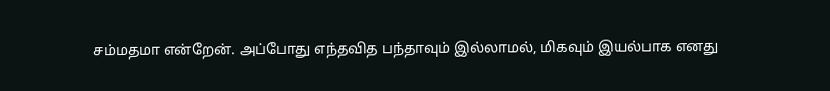சம்மதமா என்றேன். அப்போது எந்தவித பந்தாவும் இல்லாமல், மிகவும் இயல்பாக எனது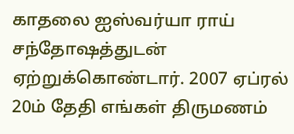காதலை ஐஸ்வர்யா ராய் சந்தோஷத்துடன் ஏற்றுக்கொண்டார். 2007 ஏப்ரல் 20ம் தேதி எங்கள் திருமணம்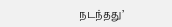நடந்தது’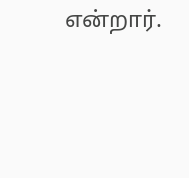என்றார்.